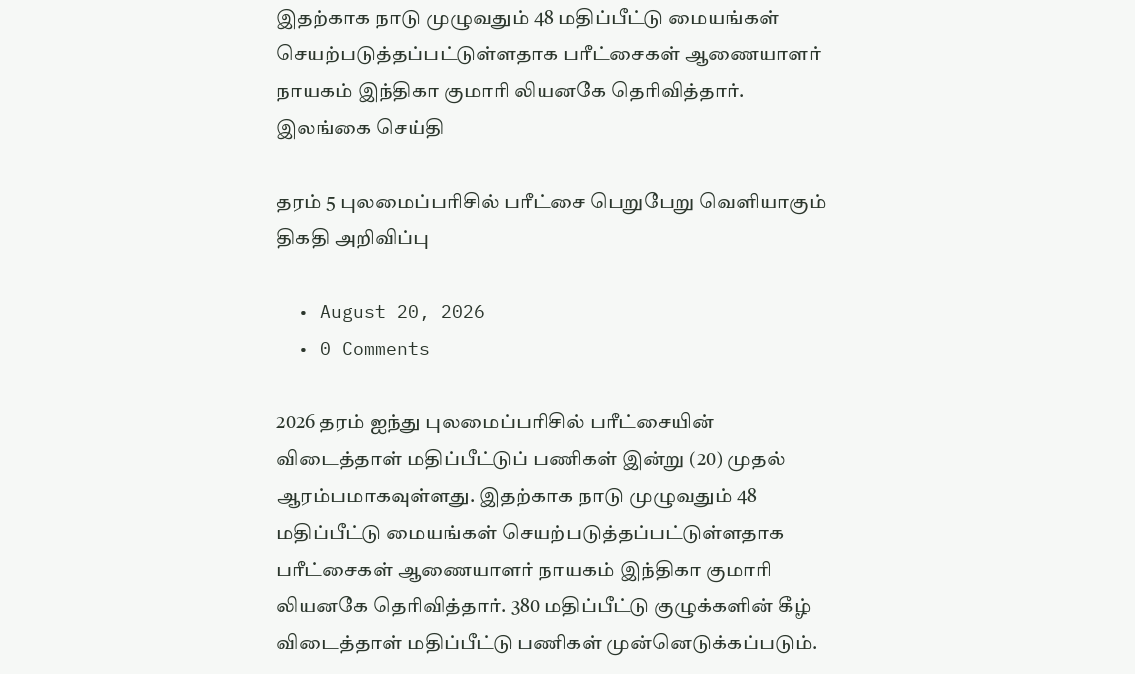இதற்காக நாடு முழுவதும் 48 மதிப்பீட்டு மையங்கள் செயற்படுத்தப்பட்டுள்ளதாக பரீட்சைகள் ஆணையாளர் நாயகம் இந்திகா குமாரி லியனகே தெரிவித்தார். இலங்கை செய்தி

தரம் 5 புலமைப்பரிசில் பரீட்சை பெறுபேறு வெளியாகும் திகதி அறிவிப்பு

  • August 20, 2026
  • 0 Comments

2026 தரம் ஐந்து புலமைப்பரிசில் பரீட்சையின் விடைத்தாள் மதிப்பீட்டுப் பணிகள் இன்று (20) முதல் ஆரம்பமாகவுள்ளது. இதற்காக நாடு முழுவதும் 48 மதிப்பீட்டு மையங்கள் செயற்படுத்தப்பட்டுள்ளதாக பரீட்சைகள் ஆணையாளர் நாயகம் இந்திகா குமாரி லியனகே தெரிவித்தார். 380 மதிப்பீட்டு குழுக்களின் கீழ் விடைத்தாள் மதிப்பீட்டு பணிகள் முன்னெடுக்கப்படும்.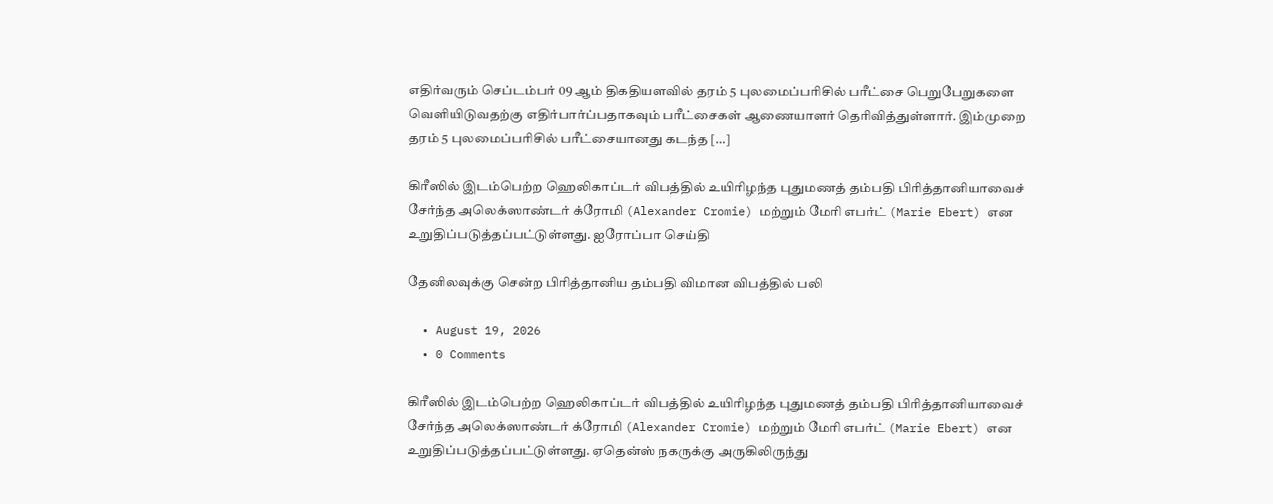எதிர்வரும் செப்டம்பர் 09 ஆம் திகதியளவில் தரம் 5 புலமைப்பரிசில் பரீட்சை பெறுபேறுகளை வெளியிடுவதற்கு எதிர்பார்ப்பதாகவும் பரீட்சைகள் ஆணையாளர் தெரிவித்துள்ளார். இம்முறை தரம் 5 புலமைப்பரிசில் பரீட்சையானது கடந்த […]

கிரீஸில் இடம்பெற்ற ஹெலிகாப்டர் விபத்தில் உயிரிழந்த புதுமணத் தம்பதி பிரித்தானியாவைச் சேர்ந்த அலெக்ஸாண்டர் க்ரோமி (Alexander Cromie) மற்றும் மேரி எபர்ட் (Marie Ebert) என உறுதிப்படுத்தப்பட்டுள்ளது. ஐரோப்பா செய்தி

தேனிலவுக்கு சென்ற பிரித்தானிய தம்பதி விமான விபத்தில் பலி

  • August 19, 2026
  • 0 Comments

கிரீஸில் இடம்பெற்ற ஹெலிகாப்டர் விபத்தில் உயிரிழந்த புதுமணத் தம்பதி பிரித்தானியாவைச் சேர்ந்த அலெக்ஸாண்டர் க்ரோமி (Alexander Cromie) மற்றும் மேரி எபர்ட் (Marie Ebert) என உறுதிப்படுத்தப்பட்டுள்ளது. ஏதென்ஸ் நகருக்கு அருகிலிருந்து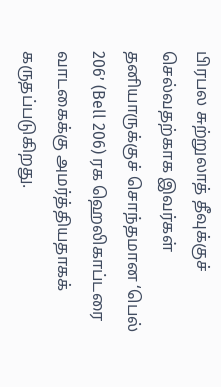பிரபல சுற்றுலாத் தீவுக்குச் செல்வதற்காக இவர்கள் தனியாருக்குச் சொந்தமான ‘பெல் 206’ (Bell 206) ரக ஹெலிகாப்டரை வாடகைக்கு அமர்த்தியதாகக் கருதப்படுகிறது.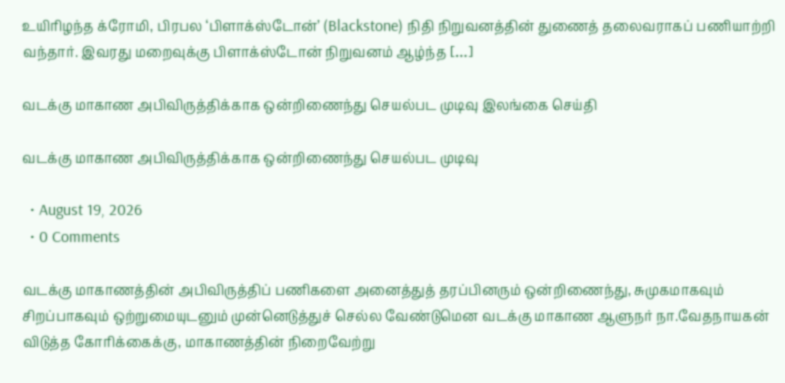உயிரிழந்த க்ரோமி, பிரபல ‘பிளாக்ஸ்டோன்’ (Blackstone) நிதி நிறுவனத்தின் துணைத் தலைவராகப் பணியாற்றி வந்தார். இவரது மறைவுக்கு பிளாக்ஸ்டோன் நிறுவனம் ஆழ்ந்த […]

வடக்கு மாகாண அபிவிருத்திக்காக ஒன்றிணைந்து செயல்பட முடிவு இலங்கை செய்தி

வடக்கு மாகாண அபிவிருத்திக்காக ஒன்றிணைந்து செயல்பட முடிவு

  • August 19, 2026
  • 0 Comments

வடக்கு மாகாணத்தின் அபிவிருத்திப் பணிகளை அனைத்துத் தரப்பினரும் ஒன்றிணைந்து, சுமுகமாகவும் சிறப்பாகவும் ஒற்றுமையுடனும் முன்னெடுத்துச் செல்ல வேண்டுமென வடக்கு மாகாண ஆளுநர் நா.வேதநாயகன் விடுத்த கோரிக்கைக்கு, மாகாணத்தின் நிறைவேற்று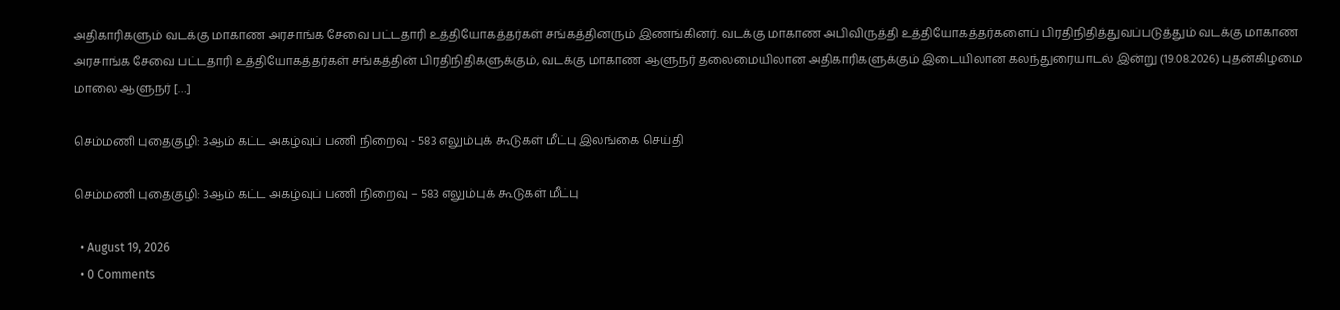அதிகாரிகளும் வடக்கு மாகாண அரசாங்க சேவை பட்டதாரி உத்தியோகத்தர்கள் சங்கத்தினரும் இணங்கினர். வடக்கு மாகாண அபிவிருத்தி உத்தியோகத்தர்களைப் பிரதிநிதித்துவப்படுத்தும் வடக்கு மாகாண அரசாங்க சேவை பட்டதாரி உத்தியோகத்தர்கள் சங்கத்தின் பிரதிநிதிகளுக்கும், வடக்கு மாகாண ஆளுநர் தலைமையிலான அதிகாரிகளுக்கும் இடையிலான கலந்துரையாடல் இன்று (19.08.2026) புதன்கிழமை மாலை ஆளுநர் […]

செம்மணி புதைகுழி: 3ஆம் கட்ட அகழ்வுப் பணி நிறைவு - 583 எலும்புக் கூடுகள் மீட்பு இலங்கை செய்தி

செம்மணி புதைகுழி: 3ஆம் கட்ட அகழ்வுப் பணி நிறைவு – 583 எலும்புக் கூடுகள் மீட்பு

  • August 19, 2026
  • 0 Comments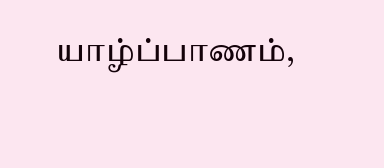யாழ்ப்பாணம்,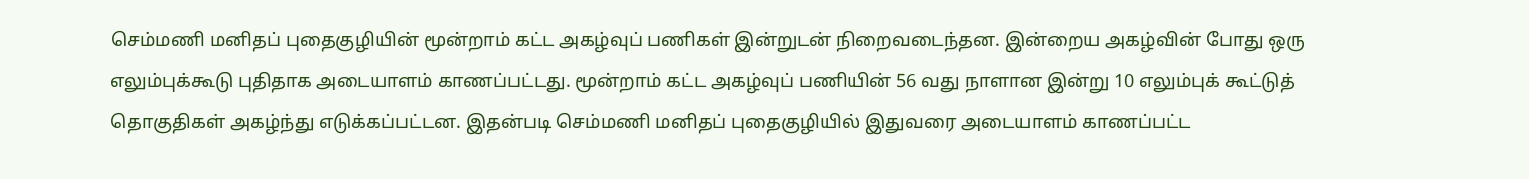செம்மணி மனிதப் புதைகுழியின் மூன்றாம் கட்ட அகழ்வுப் பணிகள் இன்றுடன் நிறைவடைந்தன. இன்றைய அகழ்வின் போது ஒரு எலும்புக்கூடு புதிதாக அடையாளம் காணப்பட்டது. மூன்றாம் கட்ட அகழ்வுப் பணியின் 56 வது நாளான இன்று 10 எலும்புக் கூட்டுத் தொகுதிகள் அகழ்ந்து எடுக்கப்பட்டன. இதன்படி செம்மணி மனிதப் புதைகுழியில் இதுவரை அடையாளம் காணப்பட்ட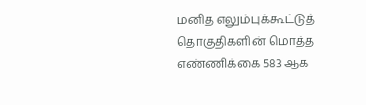மனித எலும்புக்கூட்டுத் தொகுதிகளின் மொத்த எண்ணிக்கை 583 ஆக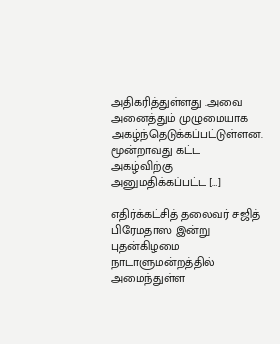அதிகரித்துள்ளது .அவை அனைத்தும் முழுமையாக அகழ்ந்தெடுக்கப்பட்டுள்ளன. மூன்றாவது கட்ட அகழ்விற்கு அனுமதிக்கப்பட்ட […]

எதிர்க்கட்சித் தலைவர் சஜித் பிரேமதாஸ இன்று புதன்கிழமை நாடாளுமன்றத்தில் அமைந்துள்ள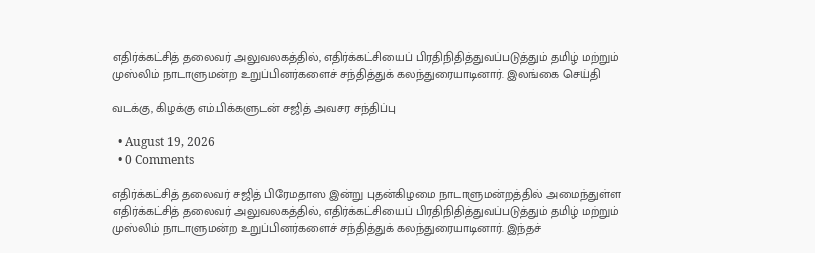எதிர்க்கட்சித் தலைவர் அலுவலகத்தில், எதிர்க்கட்சியைப் பிரதிநிதித்துவப்படுத்தும் தமிழ் மற்றும் முஸ்லிம் நாடாளுமன்ற உறுப்பினர்களைச் சந்தித்துக் கலந்துரையாடினார். இலங்கை செய்தி

வடக்கு, கிழக்கு எம்.பிக்களுடன் சஜித் அவசர சந்திப்பு

  • August 19, 2026
  • 0 Comments

எதிர்க்கட்சித் தலைவர் சஜித் பிரேமதாஸ இன்று புதன்கிழமை நாடாளுமன்றத்தில் அமைந்துள்ள எதிர்க்கட்சித் தலைவர் அலுவலகத்தில், எதிர்க்கட்சியைப் பிரதிநிதித்துவப்படுத்தும் தமிழ் மற்றும் முஸ்லிம் நாடாளுமன்ற உறுப்பினர்களைச் சந்தித்துக் கலந்துரையாடினார். இந்தச்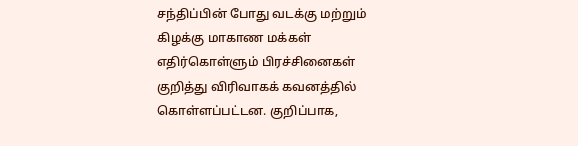சந்திப்பின் போது வடக்கு மற்றும் கிழக்கு மாகாண மக்கள் எதிர்கொள்ளும் பிரச்சினைகள் குறித்து விரிவாகக் கவனத்தில் கொள்ளப்பட்டன. குறிப்பாக,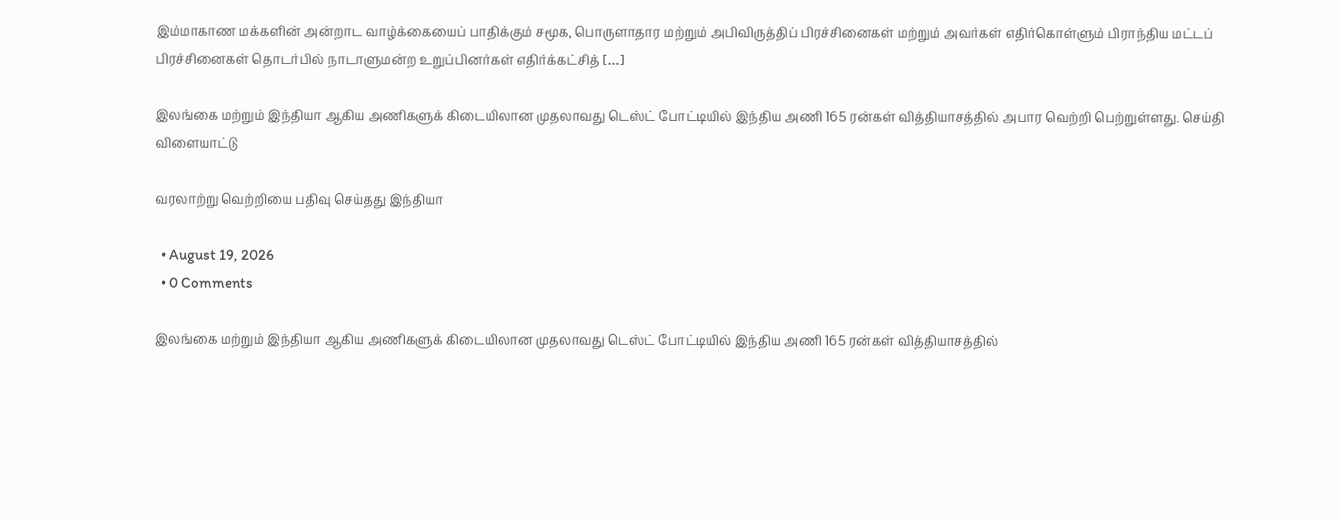இம்மாகாண மக்களின் அன்றாட வாழ்க்கையைப் பாதிக்கும் சமூக, பொருளாதார மற்றும் அபிவிருத்திப் பிரச்சினைகள் மற்றும் அவர்கள் எதிர்கொள்ளும் பிராந்திய மட்டப் பிரச்சினைகள் தொடர்பில் நாடாளுமன்ற உறுப்பினர்கள் எதிர்க்கட்சித் […]

இலங்கை மற்றும் இந்தியா ஆகிய அணிகளுக் கிடையிலான முதலாவது டெஸ்ட் போட்டியில் இந்திய அணி 165 ரன்கள் வித்தியாசத்தில் அபார வெற்றி பெற்றுள்ளது. செய்தி விளையாட்டு

வரலாற்று வெற்றியை பதிவு செய்தது இந்தியா

  • August 19, 2026
  • 0 Comments

இலங்கை மற்றும் இந்தியா ஆகிய அணிகளுக் கிடையிலான முதலாவது டெஸ்ட் போட்டியில் இந்திய அணி 165 ரன்கள் வித்தியாசத்தில்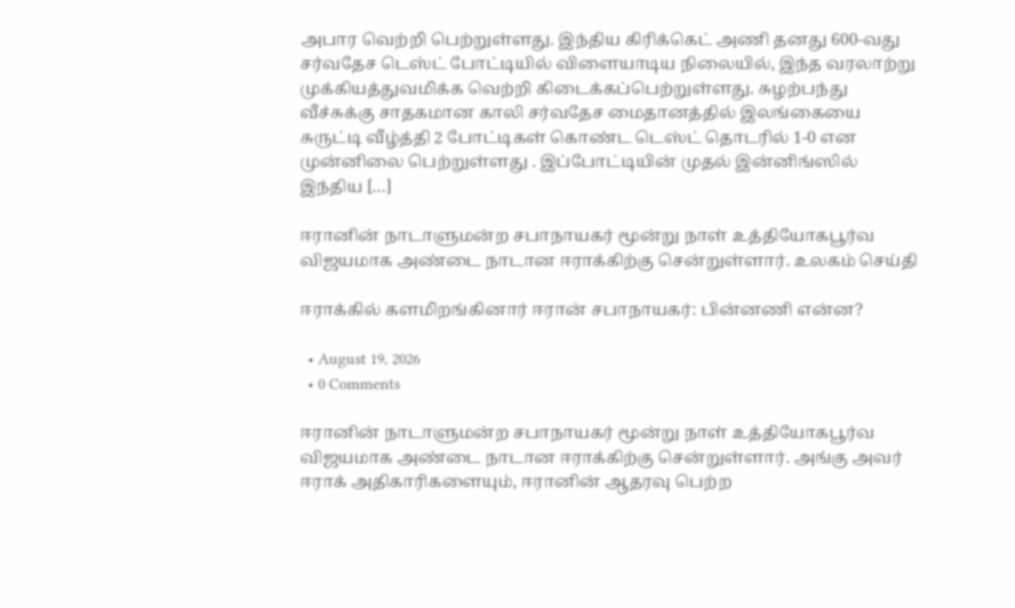அபார வெற்றி பெற்றுள்ளது. இந்திய கிரிக்கெட் அணி தனது 600-வது சர்வதேச டெஸ்ட் போட்டியில் விளையாடிய நிலையில், இந்த வரலாற்று முக்கியத்துவமிக்க வெற்றி கிடைக்கப்பெற்றுள்ளது. சுழற்பந்து வீச்சுக்கு சாதகமான காலி சர்வதேச மைதானத்தில் இலங்கையை சுருட்டி வீழ்த்தி 2 போட்டிகள் கொண்ட டெஸ்ட் தொடரில் 1-0 என முன்னிலை பெற்றுள்ளது . இப்போட்டியின் முதல் இன்னிங்ஸில் இந்திய […]

ஈரானின் நாடாளுமன்ற சபாநாயகர் மூன்று நாள் உத்தியோகபூர்வ விஜயமாக அண்டை நாடான ஈராக்கிற்கு சென்றுள்ளார். உலகம் செய்தி

ஈராக்கில் களமிறங்கினார் ஈரான் சபாநாயகர்: பின்னணி என்ன?

  • August 19, 2026
  • 0 Comments

ஈரானின் நாடாளுமன்ற சபாநாயகர் மூன்று நாள் உத்தியோகபூர்வ விஜயமாக அண்டை நாடான ஈராக்கிற்கு சென்றுள்ளார். அங்கு அவர் ஈராக் அதிகாரிகளையும், ஈரானின் ஆதரவு பெற்ற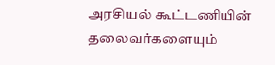அரசியல் கூட்டணியின் தலைவர்களையும்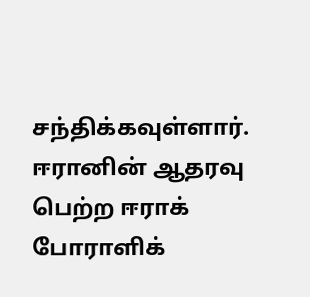சந்திக்கவுள்ளார். ஈரானின் ஆதரவு பெற்ற ஈராக் போராளிக்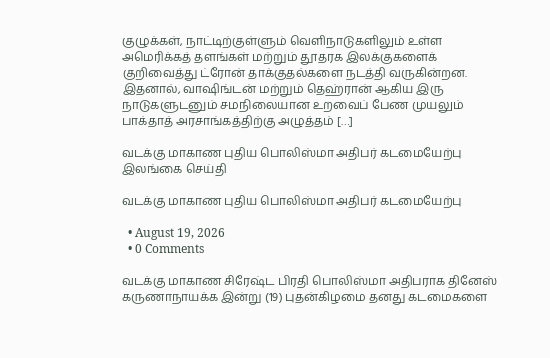குழுக்கள், நாட்டிற்குள்ளும் வெளிநாடுகளிலும் உள்ள அமெரிக்கத் தளங்கள் மற்றும் தூதரக இலக்குகளைக் குறிவைத்து ட்ரோன் தாக்குதல்களை நடத்தி வருகின்றன. இதனால், வாஷிங்டன் மற்றும் தெஹ்ரான் ஆகிய இரு நாடுகளுடனும் சமநிலையான உறவைப் பேண முயலும் பாக்தாத் அரசாங்கத்திற்கு அழுத்தம் […]

வடக்கு மாகாண புதிய பொலிஸ்மா அதிபர் கடமையேற்பு இலங்கை செய்தி

வடக்கு மாகாண புதிய பொலிஸ்மா அதிபர் கடமையேற்பு

  • August 19, 2026
  • 0 Comments

வடக்கு மாகாண சிரேஷ்ட பிரதி பொலிஸ்மா அதிபராக தினேஸ் கருணாநாயக்க இன்று (19) புதன்கிழமை தனது கடமைகளை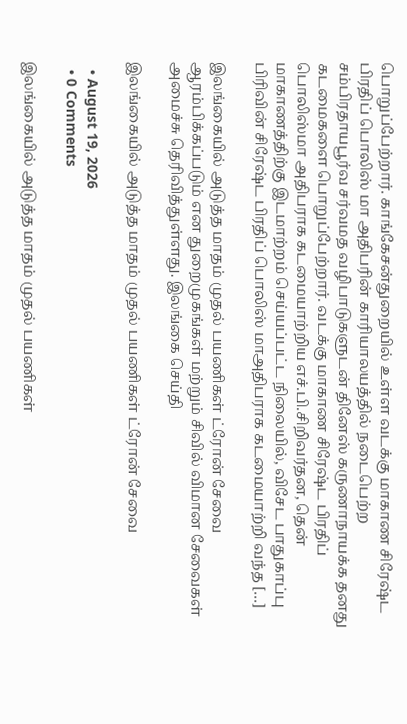பொறுப்பேற்றார். காங்கேசன்துறையில் உள்ள வடக்கு மாகாண சிரேஷ்ட பிரதிப் பொலிஸ் மா அதிபரின் காரியாலயத்தில் நடைபெற்ற சம்பிரதாயபூர்வ சர்வமத வழிபாடுகளுடன் தினேஸ் கருணாநாயக்க தனது கடமைகளை பொறுப்பேற்றார். வடக்கு மாகாண சிரேஷ்ட பிரதிப் பொலிஸ்மா அதிபராக கடமையாற்றிய எச்.பி.சிறிவர்தன, தென் மாகாணத்திற்கு இடமாற்றம் செய்யப்பட்ட நிலையில், விசேட பாதுகாப்பு பிரிவின் சிரேஷ்ட பிரதிப் பொலிஸ் மாஅதிபராக கடமையாற்றி வந்த […]

இலங்கையில் அடுத்த மாதம் முதல் பயணிகள் ட்ரோன் சேவை ஆரம்பிக்கப்படும் என துறைமுகங்கள் மற்றும் சிவில் விமான சேவைகள் அமைச்சு தெரிவித்துள்ளது. இலங்கை செய்தி

இலங்கையில் அடுத்த மாதம் முதல் பயணிகள் ட்ரோன் சேவை

  • August 19, 2026
  • 0 Comments

இலங்கையில் அடுத்த மாதம் முதல் பயணிகள்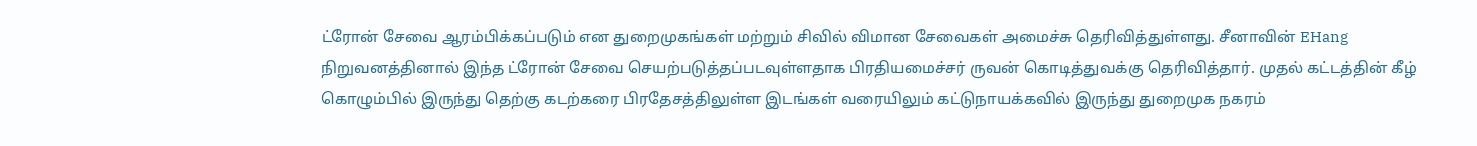ட்ரோன் சேவை ஆரம்பிக்கப்படும் என துறைமுகங்கள் மற்றும் சிவில் விமான சேவைகள் அமைச்சு தெரிவித்துள்ளது. சீனாவின் EHang நிறுவனத்தினால் இந்த ட்ரோன் சேவை செயற்படுத்தப்படவுள்ளதாக பிரதியமைச்சர் ருவன் கொடித்துவக்கு தெரிவித்தார். முதல் கட்டத்தின் கீழ் கொழும்பில் இருந்து தெற்கு கடற்கரை பிரதேசத்திலுள்ள இடங்கள் வரையிலும் கட்டுநாயக்கவில் இருந்து துறைமுக நகரம்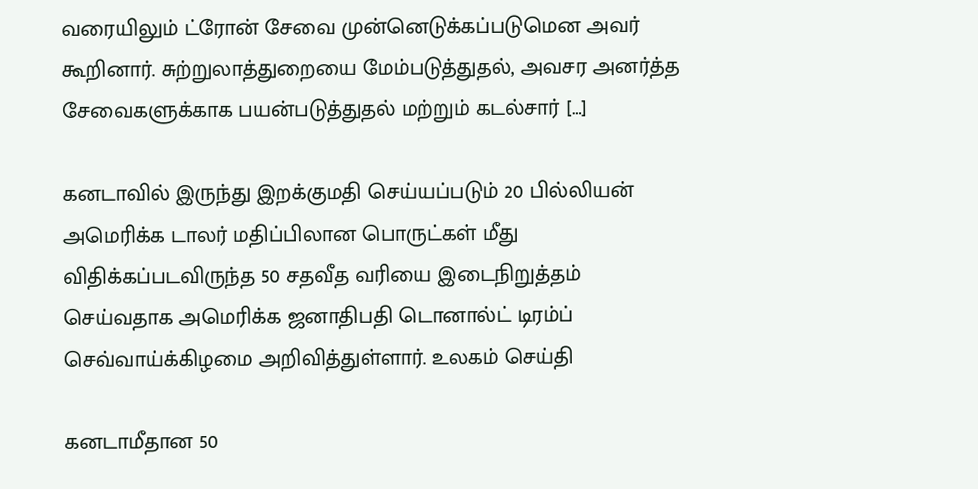வரையிலும் ட்ரோன் சேவை முன்னெடுக்கப்படுமென அவர் கூறினார். சுற்றுலாத்துறையை மேம்படுத்துதல், அவசர அனர்த்த சேவைகளுக்காக பயன்படுத்துதல் மற்றும் கடல்சார் […]

கனடாவில் இருந்து இறக்குமதி செய்யப்படும் 20 பில்லியன் அமெரிக்க டாலர் மதிப்பிலான பொருட்கள் மீது விதிக்கப்படவிருந்த 50 சதவீத வரியை இடைநிறுத்தம் செய்வதாக அமெரிக்க ஜனாதிபதி டொனால்ட் டிரம்ப் செவ்வாய்க்கிழமை அறிவித்துள்ளார். உலகம் செய்தி

கனடாமீதான 50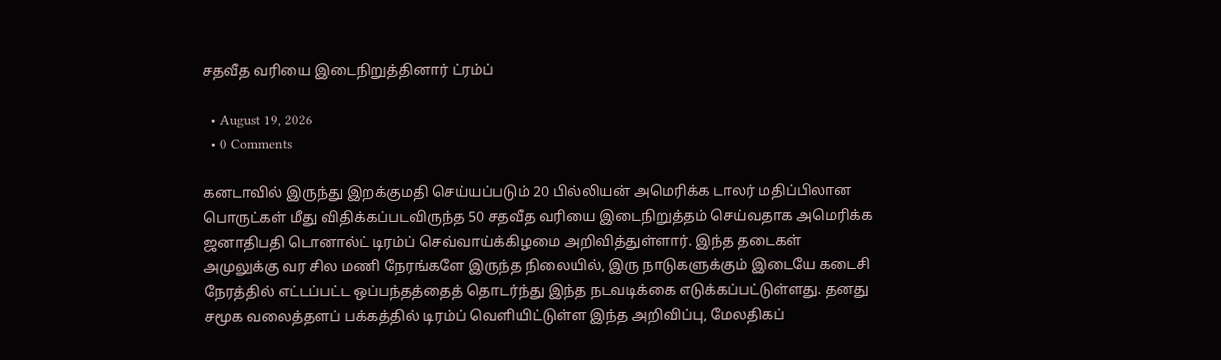சதவீத வரியை இடைநிறுத்தினார் ட்ரம்ப்

  • August 19, 2026
  • 0 Comments

கனடாவில் இருந்து இறக்குமதி செய்யப்படும் 20 பில்லியன் அமெரிக்க டாலர் மதிப்பிலான பொருட்கள் மீது விதிக்கப்படவிருந்த 50 சதவீத வரியை இடைநிறுத்தம் செய்வதாக அமெரிக்க ஜனாதிபதி டொனால்ட் டிரம்ப் செவ்வாய்க்கிழமை அறிவித்துள்ளார். இந்த தடைகள் அமுலுக்கு வர சில மணி நேரங்களே இருந்த நிலையில், இரு நாடுகளுக்கும் இடையே கடைசி நேரத்தில் எட்டப்பட்ட ஒப்பந்தத்தைத் தொடர்ந்து இந்த நடவடிக்கை எடுக்கப்பட்டுள்ளது. தனது சமூக வலைத்தளப் பக்கத்தில் டிரம்ப் வெளியிட்டுள்ள இந்த அறிவிப்பு, மேலதிகப்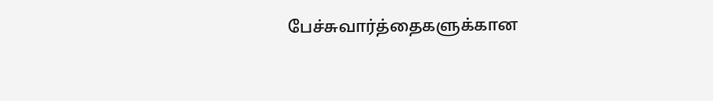பேச்சுவார்த்தைகளுக்கான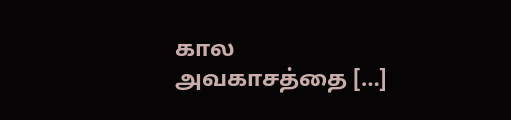கால அவகாசத்தை […]